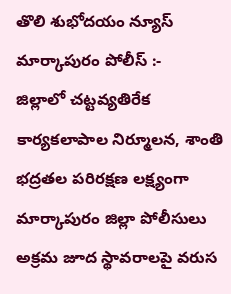తొలి శుభోదయం న్యూస్ మార్కాపురం పోలీస్ :-
జిల్లాలో చట్టవ్యతిరేక కార్యకలాపాల నిర్మూలన, శాంతి భద్రతల పరిరక్షణ లక్ష్యంగా మార్కాపురం జిల్లా పోలీసులు అక్రమ జూద స్థావరాలపై వరుస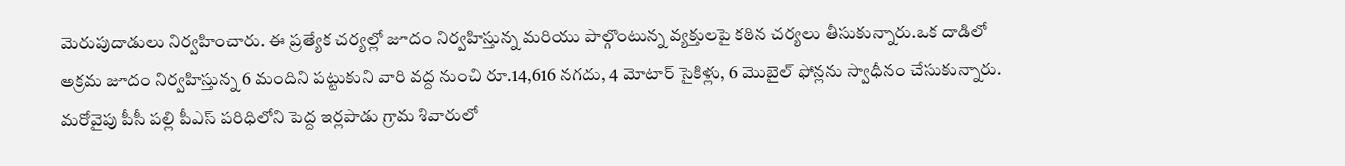మెరుపుదాడులు నిర్వహించారు. ఈ ప్రత్యేక చర్యల్లో జూదం నిర్వహిస్తున్న మరియు పాల్గొంటున్న వ్యక్తులపై కఠిన చర్యలు తీసుకున్నారు.ఒక దాడిలో అక్రమ జూదం నిర్వహిస్తున్న 6 మందిని పట్టుకుని వారి వద్ద నుంచి రూ.14,616 నగదు, 4 మోటార్ సైకిళ్లు, 6 మొబైల్ ఫోన్లను స్వాధీనం చేసుకున్నారు. మరోవైపు పీసీ పల్లి పీఎస్ పరిధిలోని పెద్ద ఇర్లపాడు గ్రామ శివారులో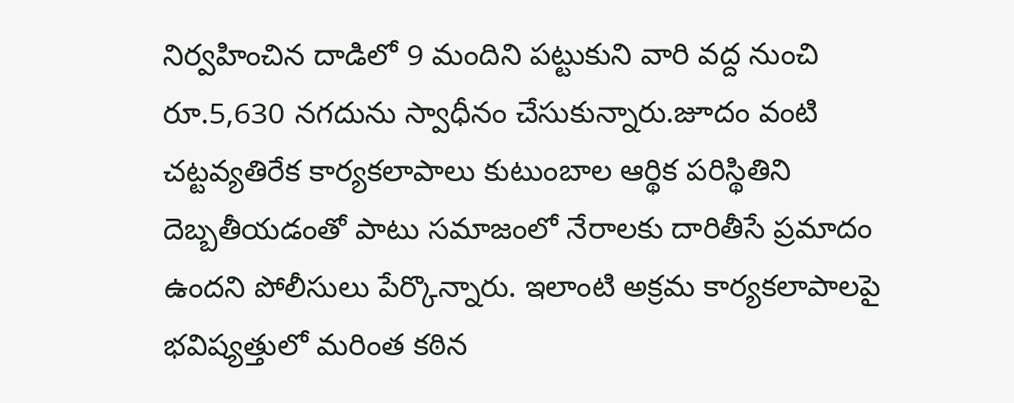నిర్వహించిన దాడిలో 9 మందిని పట్టుకుని వారి వద్ద నుంచి రూ.5,630 నగదును స్వాధీనం చేసుకున్నారు.జూదం వంటి చట్టవ్యతిరేక కార్యకలాపాలు కుటుంబాల ఆర్థిక పరిస్థితిని దెబ్బతీయడంతో పాటు సమాజంలో నేరాలకు దారితీసే ప్రమాదం ఉందని పోలీసులు పేర్కొన్నారు. ఇలాంటి అక్రమ కార్యకలాపాలపై భవిష్యత్తులో మరింత కఠిన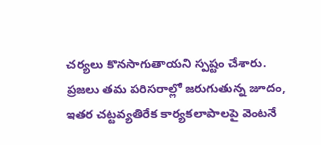చర్యలు కొనసాగుతాయని స్పష్టం చేశారు.
ప్రజలు తమ పరిసరాల్లో జరుగుతున్న జూదం, ఇతర చట్టవ్యతిరేక కార్యకలాపాలపై వెంటనే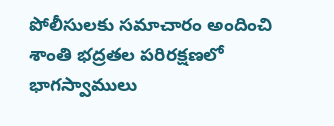పోలీసులకు సమాచారం అందించి శాంతి భద్రతల పరిరక్షణలో భాగస్వాములు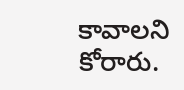కావాలని కోరారు.